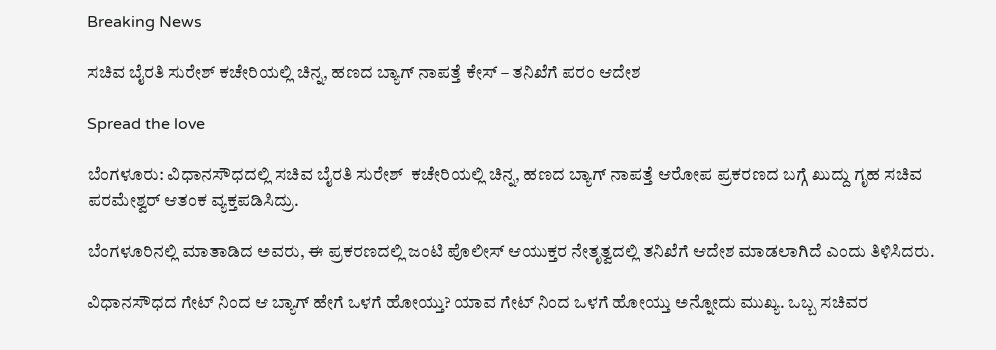Breaking News

ಸಚಿವ ಬೈರತಿ ಸುರೇಶ್ ಕಚೇರಿಯಲ್ಲಿ ಚಿನ್ನ, ಹಣದ ಬ್ಯಾಗ್‌ ನಾಪತ್ತೆ ಕೇಸ್‌ – ತನಿಖೆಗೆ ಪರಂ ಆದೇಶ

Spread the love

ಬೆಂಗಳೂರು: ವಿಧಾನಸೌಧದಲ್ಲಿ ಸಚಿವ ಬೈರತಿ ಸುರೇಶ್  ಕಚೇರಿಯಲ್ಲಿ ಚಿನ್ನ, ಹಣದ ಬ್ಯಾಗ್‌ ನಾಪತ್ತೆ ಆರೋಪ ಪ್ರಕರಣದ ಬಗ್ಗೆ ಖುದ್ದು ಗೃಹ ಸಚಿವ ಪರಮೇಶ್ವರ್ ಆತಂಕ ವ್ಯಕ್ತಪಡಿಸಿದ್ರು.

ಬೆಂಗಳೂರಿನಲ್ಲಿ ಮಾತಾಡಿದ ಅವರು, ಈ ಪ್ರಕರಣದಲ್ಲಿ ಜಂಟಿ ಪೊಲೀಸ್ ಆಯುಕ್ತರ ನೇತೃತ್ವದಲ್ಲಿ ತನಿಖೆಗೆ ಆದೇಶ ಮಾಡಲಾಗಿದೆ ಎಂದು ತಿಳಿಸಿದರು.

ವಿಧಾನಸೌಧದ ಗೇಟ್ ನಿಂದ ಆ ಬ್ಯಾಗ್ ಹೇಗೆ ಒಳಗೆ ಹೋಯ್ತು? ಯಾವ ಗೇಟ್ ನಿಂದ ಒಳಗೆ ಹೋಯ್ತು ಅನ್ನೋದು ಮುಖ್ಯ. ಒಬ್ಬ ಸಚಿವರ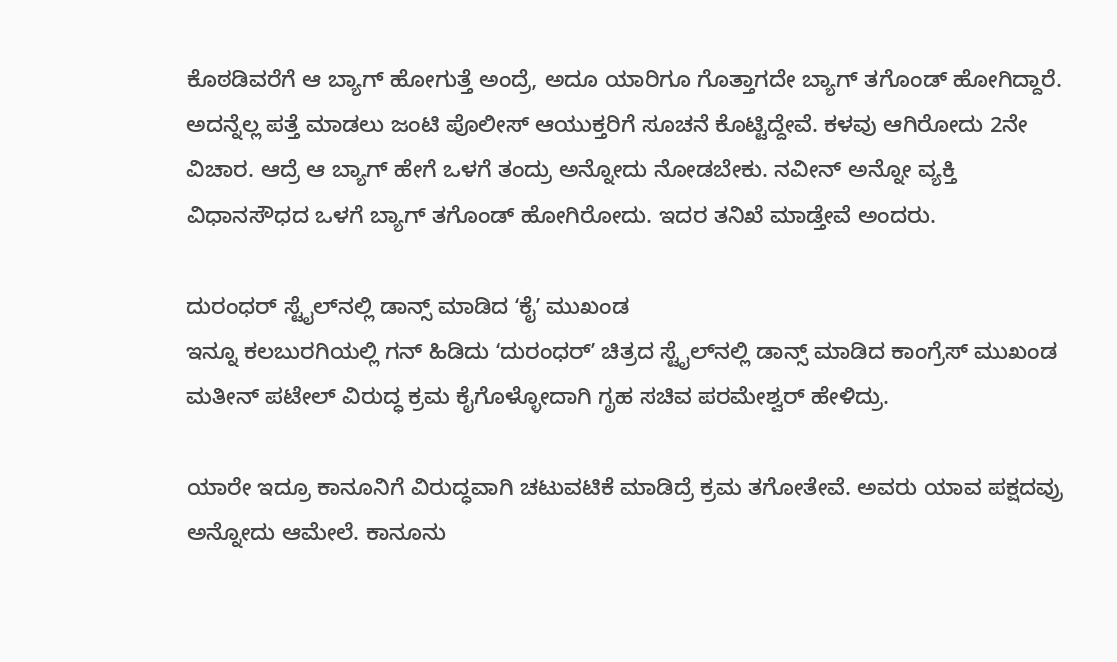ಕೊಠಡಿವರೆಗೆ ಆ ಬ್ಯಾಗ್ ಹೋಗುತ್ತೆ ಅಂದ್ರೆ, ಅದೂ ಯಾರಿಗೂ ಗೊತ್ತಾಗದೇ ಬ್ಯಾಗ್ ತಗೊಂಡ್ ಹೋಗಿದ್ದಾರೆ. ಅದನ್ನೆಲ್ಲ ಪತ್ತೆ ಮಾಡಲು ಜಂಟಿ ಪೊಲೀಸ್ ಆಯುಕ್ತರಿಗೆ ಸೂಚನೆ ಕೊಟ್ಟಿದ್ದೇವೆ. ಕಳವು ಆಗಿರೋದು 2ನೇ ವಿಚಾರ. ಆದ್ರೆ ಆ ಬ್ಯಾಗ್ ಹೇಗೆ ಒಳಗೆ ತಂದ್ರು ಅನ್ನೋದು ನೋಡಬೇಕು. ನವೀನ್ ಅನ್ನೋ ವ್ಯಕ್ತಿ ವಿಧಾನಸೌಧದ ಒಳಗೆ ಬ್ಯಾಗ್ ತಗೊಂಡ್ ಹೋಗಿರೋದು. ಇದರ ತನಿಖೆ ಮಾಡ್ತೇವೆ ಅಂದರು.

ದುರಂಧರ್ ಸ್ಟೈಲ್‌ನಲ್ಲಿ ಡಾನ್ಸ್ ಮಾಡಿದ ʻಕೈʼ ಮುಖಂಡ
ಇನ್ನೂ ಕಲಬುರಗಿಯಲ್ಲಿ ಗನ್ ಹಿಡಿದು ʻದುರಂಧರ್ʼ ಚಿತ್ರದ ಸ್ಟೈಲ್‌ನಲ್ಲಿ ಡಾನ್ಸ್ ಮಾಡಿದ ಕಾಂಗ್ರೆಸ್ ಮುಖಂಡ ಮತೀನ್ ಪಟೇಲ್‌ ವಿರುದ್ಧ ಕ್ರಮ ಕೈಗೊಳ್ಳೋದಾಗಿ ಗೃಹ ಸಚಿವ ಪರಮೇಶ್ವರ್ ಹೇಳಿದ್ರು.

ಯಾರೇ ಇದ್ರೂ ಕಾನೂನಿಗೆ ವಿರುದ್ಧವಾಗಿ ಚಟುವಟಿಕೆ ಮಾಡಿದ್ರೆ ಕ್ರಮ ತಗೋತೇವೆ. ಅವರು ಯಾವ ಪಕ್ಷದವ್ರು ಅನ್ನೋದು ಆಮೇಲೆ. ಕಾನೂನು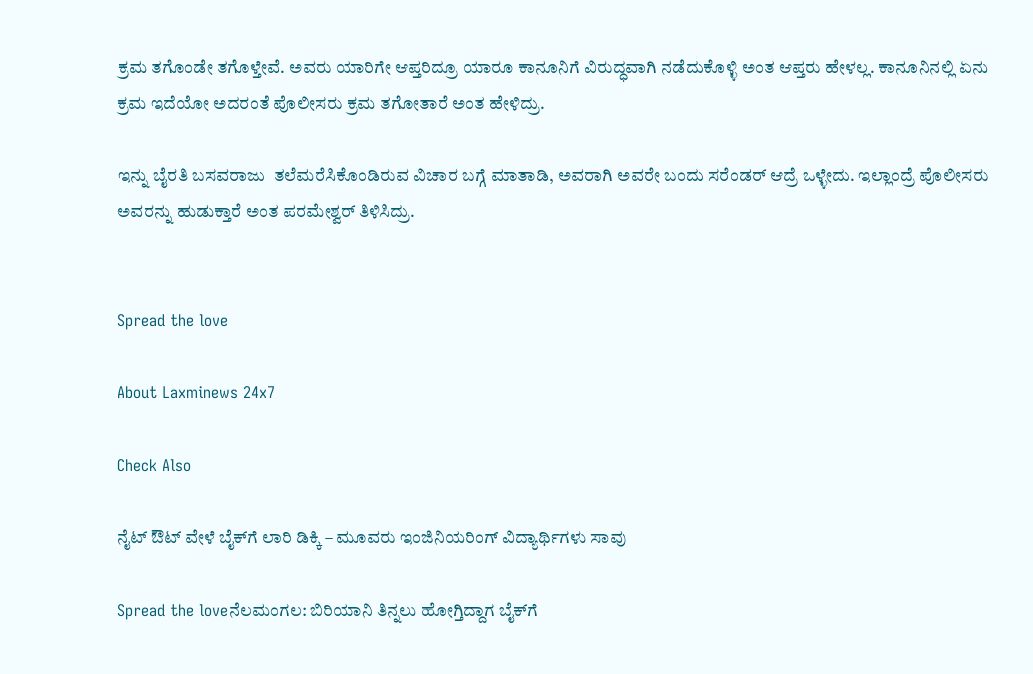ಕ್ರಮ ತಗೊಂಡೇ ತಗೊಳ್ತೇವೆ. ಅವರು ಯಾರಿಗೇ ಆಪ್ತರಿದ್ರೂ ಯಾರೂ ಕಾನೂನಿಗೆ ವಿರುದ್ಧವಾಗಿ ನಡೆದುಕೊಳ್ಳಿ ಅಂತ ಆಪ್ತರು ಹೇಳಲ್ಲ. ಕಾನೂನಿನಲ್ಲಿ ಏನು ಕ್ರಮ ಇದೆಯೋ ಅದರಂತೆ ಪೊಲೀಸರು ಕ್ರಮ ತಗೋತಾರೆ ಅಂತ ಹೇಳಿದ್ರು.

ಇನ್ನು ಬೈರತಿ ಬಸವರಾಜು  ತಲೆಮರೆಸಿಕೊಂಡಿರುವ ವಿಚಾರ ಬಗ್ಗೆ ಮಾತಾಡಿ, ಅವರಾಗಿ ಅವರೇ ಬಂದು ಸರೆಂಡರ್‌ ಆದ್ರೆ ಒಳ್ಳೇದು. ಇಲ್ಲಾಂದ್ರೆ ಪೊಲೀಸರು ಅವರನ್ನು ಹುಡುಕ್ತಾರೆ ಅಂತ ಪರಮೇಶ್ವರ್ ತಿಳಿಸಿದ್ರು.


Spread the love

About Laxminews 24x7

Check Also

ನೈಟ್‌ ಔಟ್‌ ವೇಳೆ ಬೈಕ್‌ಗೆ ಲಾರಿ ಡಿಕ್ಕಿ – ಮೂವರು ಇಂಜಿನಿಯರಿಂಗ್ ವಿದ್ಯಾರ್ಥಿಗಳು ಸಾವು

Spread the loveನೆಲಮಂಗಲ: ಬಿರಿಯಾನಿ ತಿನ್ನಲು ಹೋಗ್ತಿದ್ದಾಗ ಬೈಕ್‌ಗೆ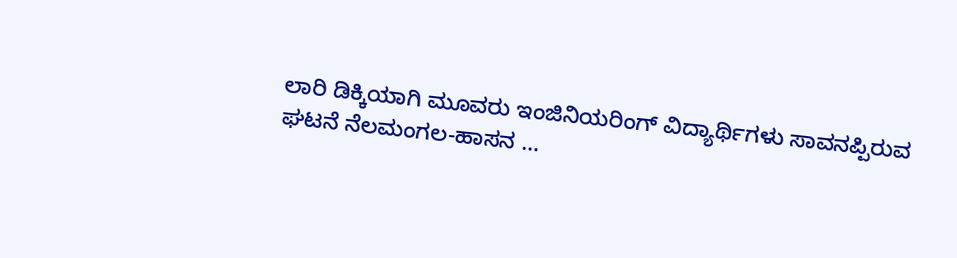ಲಾರಿ ಡಿಕ್ಕಿಯಾಗಿ ಮೂವರು ಇಂಜಿನಿಯರಿಂಗ್ ವಿದ್ಯಾರ್ಥಿಗಳು ಸಾವನಪ್ಪಿರುವ ಘಟನೆ ನೆಲಮಂಗಲ-ಹಾಸನ …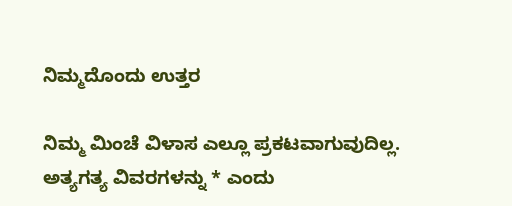ನಿಮ್ಮದೊಂದು ಉತ್ತರ

ನಿಮ್ಮ ಮಿಂಚೆ ವಿಳಾಸ ಎಲ್ಲೂ ಪ್ರಕಟವಾಗುವುದಿಲ್ಲ. ಅತ್ಯಗತ್ಯ ವಿವರಗಳನ್ನು * ಎಂದು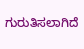ಗುರುತಿಸಲಾಗಿದೆ